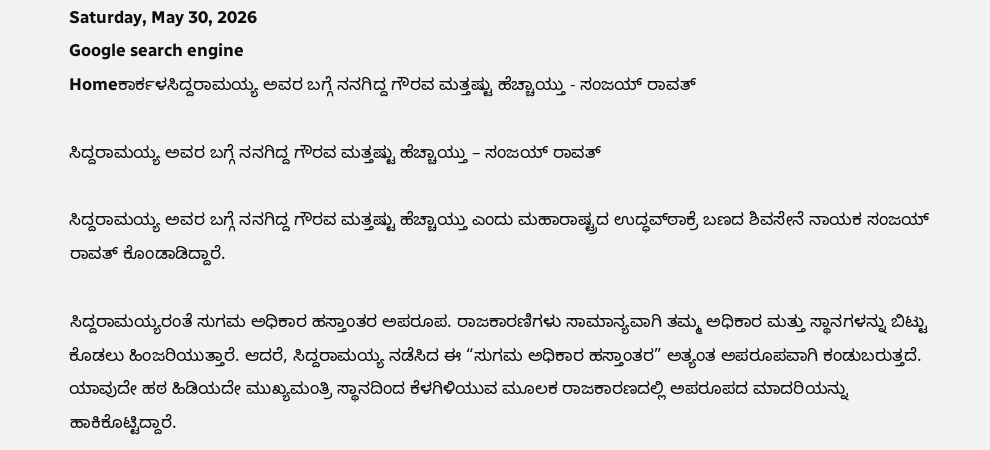Saturday, May 30, 2026
Google search engine
Homeಕಾರ್ಕಳಸಿದ್ದರಾಮಯ್ಯ ಅವರ ಬಗ್ಗೆ ನನಗಿದ್ದ ಗೌರವ ಮತ್ತಷ್ಟು ಹೆಚ್ಚಾಯ್ತು - ಸಂಜಯ್ ರಾವತ್

ಸಿದ್ದರಾಮಯ್ಯ ಅವರ ಬಗ್ಗೆ ನನಗಿದ್ದ ಗೌರವ ಮತ್ತಷ್ಟು ಹೆಚ್ಚಾಯ್ತು – ಸಂಜಯ್ ರಾವತ್

ಸಿದ್ದರಾಮಯ್ಯ ಅವರ ಬಗ್ಗೆ ನನಗಿದ್ದ ಗೌರವ ಮತ್ತಷ್ಟು ಹೆಚ್ಚಾಯ್ತು ಎಂದು ಮಹಾರಾಷ್ಟ್ರದ ಉದ್ಧವ್‌ಠಾಕ್ರೆ ಬಣದ ಶಿವಸೇನೆ ನಾಯಕ ಸಂಜಯ್ ರಾವತ್ ಕೊಂಡಾಡಿದ್ದಾರೆ.

ಸಿದ್ದರಾಮಯ್ಯರಂತೆ ಸುಗಮ ಅಧಿಕಾರ ಹಸ್ತಾಂತರ ಅಪರೂಪ. ರಾಜಕಾರಣಿಗಳು ಸಾಮಾನ್ಯವಾಗಿ ತಮ್ಮ ಅಧಿಕಾರ ಮತ್ತು ಸ್ಥಾನಗಳನ್ನು ಬಿಟ್ಟು ಕೊಡಲು ಹಿಂಜರಿಯುತ್ತಾರೆ. ಆದರೆ, ಸಿದ್ದರಾಮಯ್ಯ ನಡೆಸಿದ ಈ “ಸುಗಮ ಅಧಿಕಾರ ಹಸ್ತಾಂತರ” ಅತ್ಯಂತ ಅಪರೂಪವಾಗಿ ಕಂಡುಬರುತ್ತದೆ. ಯಾವುದೇ ಹಠ ಹಿಡಿಯದೇ ಮುಖ್ಯಮಂತ್ರಿ ಸ್ಥಾನದಿಂದ ಕೆಳಗಿಳಿಯುವ ಮೂಲಕ ರಾಜಕಾರಣದಲ್ಲಿ ಅಪರೂಪದ ಮಾದರಿಯನ್ನು ಹಾಕಿಕೊಟ್ಟಿದ್ದಾರೆ.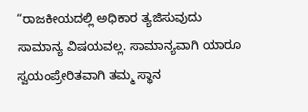“ರಾಜಕೀಯದಲ್ಲಿ ಅಧಿಕಾರ ತ್ಯಜಿಸುವುದು ಸಾಮಾನ್ಯ ವಿಷಯವಲ್ಲ. ಸಾಮಾನ್ಯವಾಗಿ ಯಾರೂ ಸ್ವಯಂಪ್ರೇರಿತವಾಗಿ ತಮ್ಮ ಸ್ಥಾನ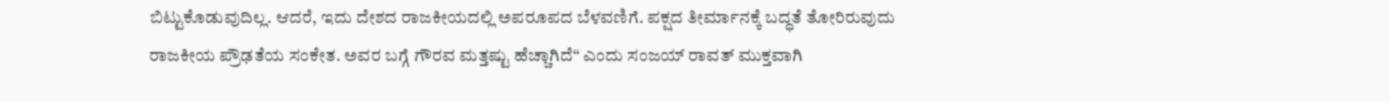ಬಿಟ್ಟುಕೊಡುವುದಿಲ್ಲ. ಆದರೆ, ಇದು ದೇಶದ ರಾಜಕೀಯದಲ್ಲಿ ಅಪರೂಪದ ಬೆಳವಣಿಗೆ. ಪಕ್ಷದ ತೀರ್ಮಾನಕ್ಕೆ ಬದ್ಧತೆ ತೋರಿರುವುದು ರಾಜಕೀಯ ಪ್ರೌಢತೆಯ ಸಂಕೇತ. ಅವರ ಬಗ್ಗೆ ಗೌರವ ಮತ್ತಷ್ಟು ಹೆಚ್ಚಾಗಿದೆ“ ಎಂದು ಸಂಜಯ್ ರಾವತ್ ಮುಕ್ತವಾಗಿ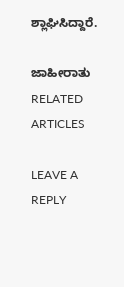ಶ್ಲಾಘಿಸಿದ್ದಾರೆ.

ಜಾಹೀರಾತು
RELATED ARTICLES

LEAVE A REPLY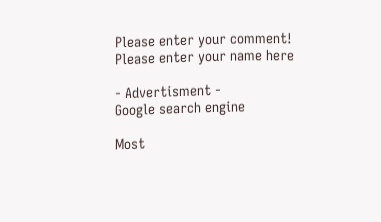Please enter your comment!
Please enter your name here

- Advertisment -
Google search engine

Most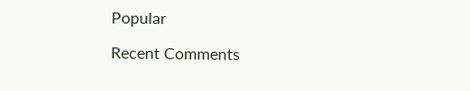Popular

Recent Comments